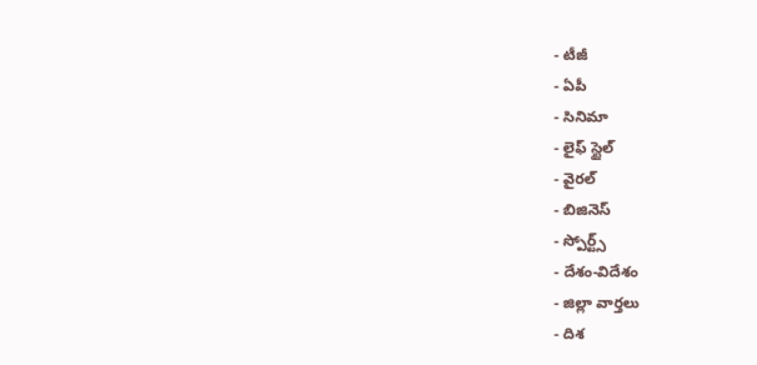- టీజీ
- ఏపీ
- సినిమా
- లైఫ్ స్టైల్
- వైరల్
- బిజినెస్
- స్పోర్ట్స్
- దేశం-విదేశం
- జిల్లా వార్తలు
- దిశ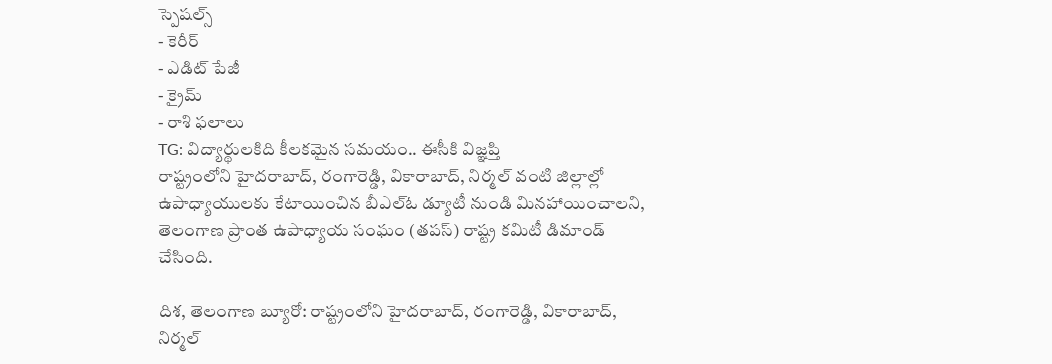స్పెషల్స్
- కెరీర్
- ఎడిట్ పేజీ
- క్రైమ్
- రాశి ఫలాలు
TG: విద్యార్థులకిది కీలకమైన సమయం.. ఈసీకి విజ్ఞప్తి
రాష్ట్రంలోని హైదరాబాద్, రంగారెడ్డి, వికారాబాద్, నిర్మల్ వంటి జిల్లాల్లో ఉపాధ్యాయులకు కేటాయించిన బీఎల్ఓ డ్యూటీ నుండి మినహాయించాలని, తెలంగాణ ప్రాంత ఉపాధ్యాయ సంఘం (తపస్) రాష్ట్ర కమిటీ డిమాండ్ చేసింది.

దిశ, తెలంగాణ బ్యూరో: రాష్ట్రంలోని హైదరాబాద్, రంగారెడ్డి, వికారాబాద్, నిర్మల్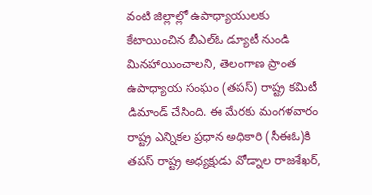వంటి జిల్లాల్లో ఉపాధ్యాయులకు కేటాయించిన బీఎల్ఓ డ్యూటీ నుండి మినహాయించాలని, తెలంగాణ ప్రాంత ఉపాధ్యాయ సంఘం (తపస్) రాష్ట్ర కమిటీ డిమాండ్ చేసింది. ఈ మేరకు మంగళవారం రాష్ట్ర ఎన్నికల ప్రధాన అధికారి (సీఈఓ)కి తపస్ రాష్ట్ర అధ్యక్షుడు వోడ్నాల రాజశేఖర్,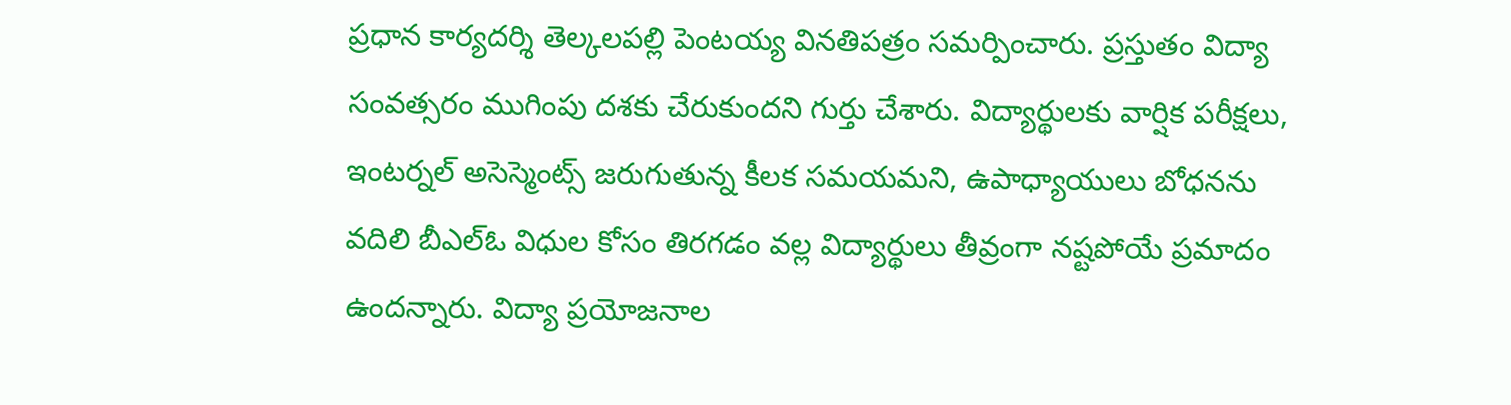ప్రధాన కార్యదర్శి తెల్కలపల్లి పెంటయ్య వినతిపత్రం సమర్పించారు. ప్రస్తుతం విద్యా సంవత్సరం ముగింపు దశకు చేరుకుందని గుర్తు చేశారు. విద్యార్థులకు వార్షిక పరీక్షలు, ఇంటర్నల్ అసెస్మెంట్స్ జరుగుతున్న కీలక సమయమని, ఉపాధ్యాయులు బోధనను వదిలి బీఎల్ఓ విధుల కోసం తిరగడం వల్ల విద్యార్థులు తీవ్రంగా నష్టపోయే ప్రమాదం ఉందన్నారు. విద్యా ప్రయోజనాల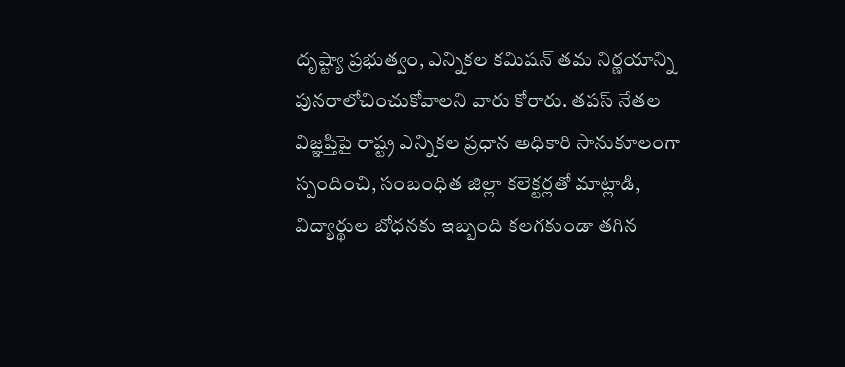దృష్ట్యా ప్రభుత్వం, ఎన్నికల కమిషన్ తమ నిర్ణయాన్ని పునరాలోచించుకోవాలని వారు కోరారు. తపస్ నేతల విజ్ఞప్తిపై రాష్ట్ర ఎన్నికల ప్రధాన అధికారి సానుకూలంగా స్పందించి, సంబంధిత జిల్లా కలెక్టర్లతో మాట్లాడి, విద్యార్థుల బోధనకు ఇబ్బంది కలగకుండా తగిన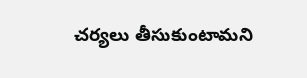చర్యలు తీసుకుంటామని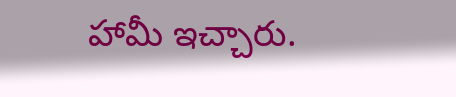హామీ ఇచ్చారు.